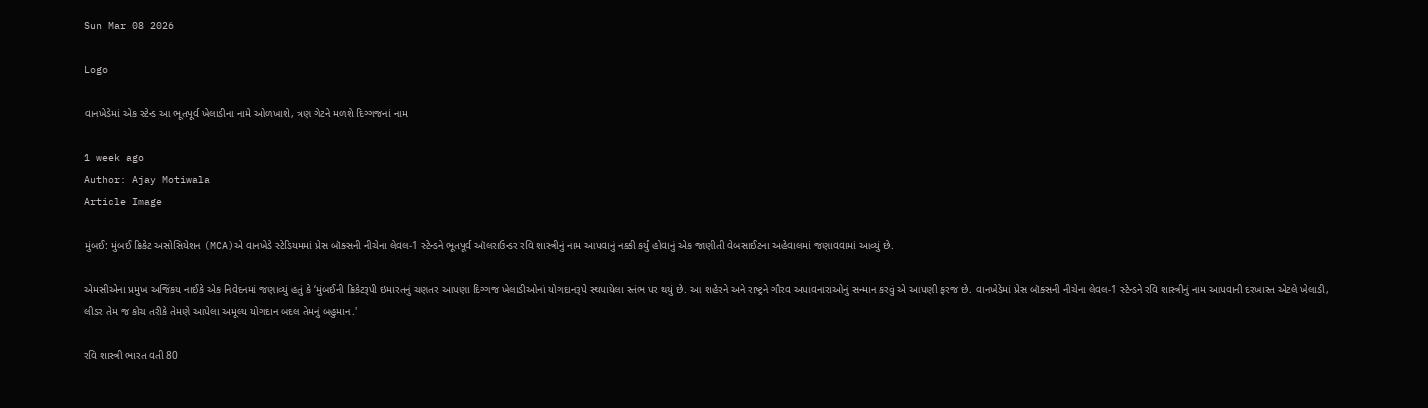Sun Mar 08 2026

Logo

વાનખેડેમાં એક સ્ટેન્ડ આ ભૂતપૂર્વ ખેલાડીના નામે ઓળખાશે, ત્રણ ગેટને મળશે દિગ્ગજનાં નામ

1 week ago
Author: Ajay Motiwala
Article Image

મુંબઈ: મુંબઈ ક્રિકેટ અસોસિયેશન (MCA)એ વાનખેડે સ્ટેડિયમમાં પ્રેસ બૉક્સની નીચેના લેવલ-1 સ્ટેન્ડને ભૂતપૂર્વ ઑલરાઉન્ડર રવિ શાસ્ત્રીનું નામ આપવાનું નક્કી કર્યું હોવાનું એક જાણીતી વેબસાઈટના અહેવાલમાં જણાવવામાં આવ્યું છે.

એમસીએના પ્રમુખ અજિંકય નાઈકે એક નિવેદનમાં જણાવ્યું હતું કે ‘મુંબઈની ક્રિકેટરૂપી ઇમારતનું ચણતર આપણા દિગ્ગજ ખેલાડીઓનાં યોગદાનરૂપે સ્થપાયેલા સ્તંભ પર થયું છે. આ શહેરને અને રાષ્ટ્રને ગૌરવ અપાવનારાઓનું સન્માન કરવું એ આપણી ફરજ છે. વાનખેડેમાં પ્રેસ બૉક્સની નીચેના લેવલ-1 સ્ટેન્ડને રવિ શાસ્ત્રીનું નામ આપવાની દરખાસ્ત એટલે ખેલાડી, લીડર તેમ જ કોચ તરીકે તેમણે આપેલા અમૂલ્ય યોગદાન બદલ તેમનું બહુમાન.'

રવિ શાસ્ત્રી ભારત વતી 80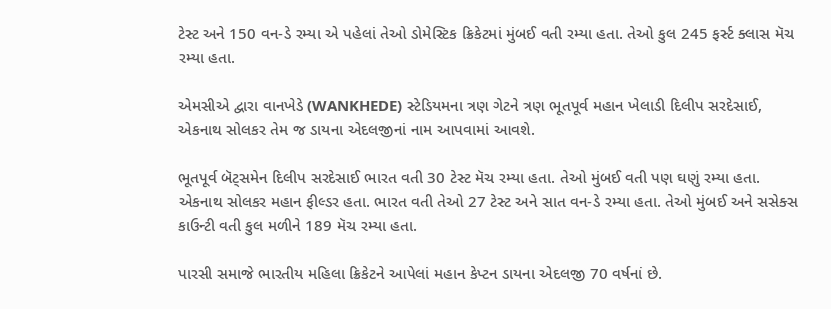ટેસ્ટ અને 150 વન-ડે રમ્યા એ પહેલાં તેઓ ડોમેસ્ટિક ક્રિકેટમાં મુંબઈ વતી રમ્યા હતા. તેઓ કુલ 245 ફર્સ્ટ ક્લાસ મૅચ રમ્યા હતા.

એમસીએ દ્વારા વાનખેડે (WANKHEDE) સ્ટેડિયમના ત્રણ ગેટને ત્રણ ભૂતપૂર્વ મહાન ખેલાડી દિલીપ સરદેસાઈ, એકનાથ સોલકર તેમ જ ડાયના એદલજીનાં નામ આપવામાં આવશે.

ભૂતપૂર્વ બૅટ્સમેન દિલીપ સરદેસાઈ ભારત વતી 30 ટેસ્ટ મૅચ રમ્યા હતા. તેઓ મુંબઈ વતી પણ ઘણું રમ્યા હતા. એકનાથ સોલકર મહાન ફીલ્ડર હતા. ભારત વતી તેઓ 27 ટેસ્ટ અને સાત વન-ડે રમ્યા હતા. તેઓ મુંબઈ અને સસેક્સ કાઉન્ટી વતી કુલ મળીને 189 મૅચ રમ્યા હતા.

પારસી સમાજે ભારતીય મહિલા ક્રિકેટને આપેલાં મહાન કેપ્ટન ડાયના એદલજી 70 વર્ષનાં છે.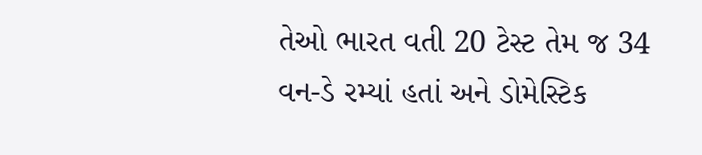તેઓ ભારત વતી 20 ટેસ્ટ તેમ જ 34 વન-ડે રમ્યાં હતાં અને ડોમેસ્ટિક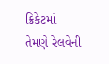ક્રિકેટમાં તેમણે રેલવેની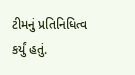ટીમનું પ્રતિનિધિત્વ કર્યું હતું.